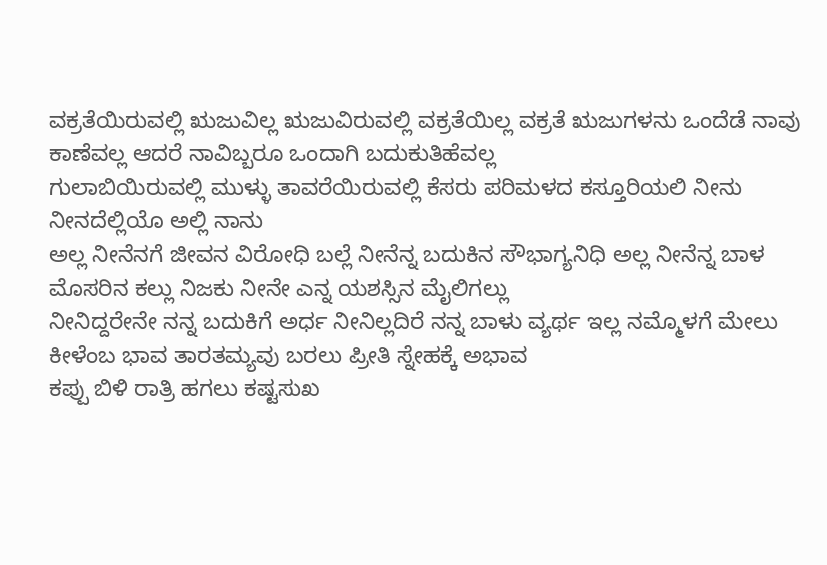ವಕ್ರತೆಯಿರುವಲ್ಲಿ ಋಜುವಿಲ್ಲ ಋಜುವಿರುವಲ್ಲಿ ವಕ್ರತೆಯಿಲ್ಲ ವಕ್ರತೆ ಋಜುಗಳನು ಒಂದೆಡೆ ನಾವು ಕಾಣೆವಲ್ಲ ಆದರೆ ನಾವಿಬ್ಬರೂ ಒಂದಾಗಿ ಬದುಕುತಿಹೆವಲ್ಲ
ಗುಲಾಬಿಯಿರುವಲ್ಲಿ ಮುಳ್ಳು ತಾವರೆಯಿರುವಲ್ಲಿ ಕೆಸರು ಪರಿಮಳದ ಕಸ್ತೂರಿಯಲಿ ನೀನು ನೀನದೆಲ್ಲಿಯೊ ಅಲ್ಲಿ ನಾನು
ಅಲ್ಲ ನೀನೆನಗೆ ಜೀವನ ವಿರೋಧಿ ಬಲ್ಲೆ ನೀನೆನ್ನ ಬದುಕಿನ ಸೌಭಾಗ್ಯನಿಧಿ ಅಲ್ಲ ನೀನೆನ್ನ ಬಾಳ ಮೊಸರಿನ ಕಲ್ಲು ನಿಜಕು ನೀನೇ ಎನ್ನ ಯಶಸ್ಸಿನ ಮೈಲಿಗಲ್ಲು
ನೀನಿದ್ದರೇನೇ ನನ್ನ ಬದುಕಿಗೆ ಅರ್ಧ ನೀನಿಲ್ಲದಿರೆ ನನ್ನ ಬಾಳು ವ್ಯರ್ಥ ಇಲ್ಲ ನಮ್ಮೊಳಗೆ ಮೇಲು ಕೀಳೆಂಬ ಭಾವ ತಾರತಮ್ಯವು ಬರಲು ಪ್ರೀತಿ ಸ್ನೇಹಕ್ಕೆ ಅಭಾವ
ಕಪ್ಪು ಬಿಳಿ ರಾತ್ರಿ ಹಗಲು ಕಷ್ಟಸುಖ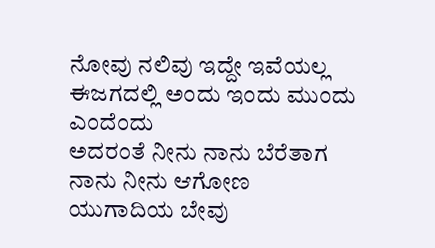ನೋವು ನಲಿವು ಇದ್ದೇ ಇವೆಯಲ್ಲ ಈಜಗದಲ್ಲಿ ಅಂದು ಇಂದು ಮುಂದು ಎಂದೆಂದು
ಅದರಂತೆ ನೀನು ನಾನು ಬೆರೆತಾಗ ನಾನು ನೀನು ಆಗೋಣ ಯುಗಾದಿಯ ಬೇವು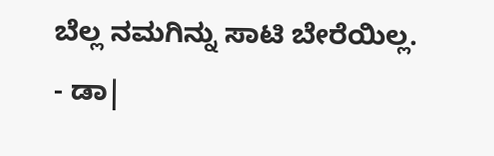ಬೆಲ್ಲ ನಮಗಿನ್ನು ಸಾಟಿ ಬೇರೆಯಿಲ್ಲ.
- ಡಾ|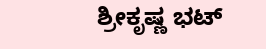ಶ್ರೀಕೃಷ್ಣ ಭಟ್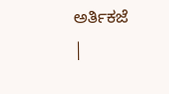ಅರ್ತಿಕಜೆ
|